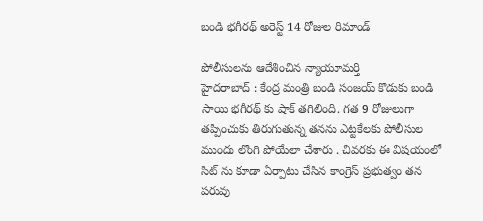బండి భ‌గీర‌థ్ అరెస్ట్ 14 రోజుల రిమాండ్

పోలీసుల‌ను ఆదేశించిన న్యాయూమ‌ర్తి
హైద‌రాబాద్ : కేంద్ర మంత్రి బండి సంజ‌య్ కొడుకు బండి సాయి భ‌గీర‌థ్ కు షాక్ త‌గిలింది. గ‌త 9 రోజులుగా త‌ప్పించుకు తిరుగుతున్న త‌న‌ను ఎట్ట‌కేల‌కు పోలీసుల ముందు లొంగి పోయేలా చేశారు . చివ‌ర‌కు ఈ విష‌యంలో సిట్ ను కూడా ఏర్పాటు చేసిన కాంగ్రెస్ ప్ర‌భుత్వం త‌న ప‌రువు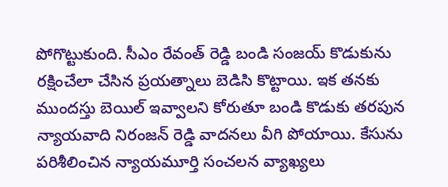పోగొట్టుకుంది. సీఎం రేవంత్ రెడ్డి బండి సంజ‌య్ కొడుకును ర‌క్షించేలా చేసిన ప్ర‌య‌త్నాలు బెడిసి కొట్టాయి. ఇక త‌న‌కు ముంద‌స్తు బెయిల్ ఇవ్వాల‌ని కోరుతూ బండి కొడుకు త‌ర‌పున న్యాయ‌వాది నిరంజ‌న్ రెడ్డి వాద‌న‌లు వీగి పోయాయి. కేసును ప‌రిశీలించిన న్యాయ‌మూర్తి సంచ‌ల‌న వ్యాఖ్య‌లు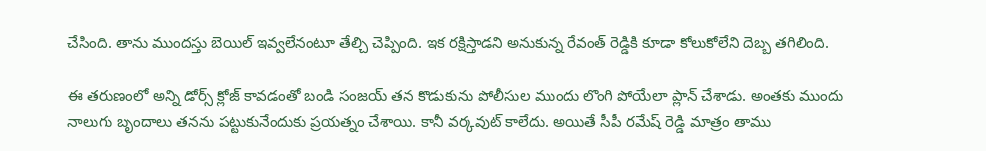చేసింది. తాను ముంద‌స్తు బెయిల్ ఇవ్వ‌లేనంటూ తేల్చి చెప్పింది. ఇక ర‌క్షిస్తాడ‌ని అనుకున్న రేవంత్ రెడ్డికి కూడా కోలుకోలేని దెబ్బ త‌గిలింది.

ఈ త‌రుణంలో అన్ని డోర్స్ క్లోజ్ కావ‌డంతో బండి సంజ‌య్ త‌న కొడుకును పోలీసుల ముందు లొంగి పోయేలా ప్లాన్ చేశాడు. అంత‌కు ముందు నాలుగు బృందాలు త‌న‌ను ప‌ట్టుకునేందుకు ప్ర‌య‌త్నం చేశాయి. కానీ వ‌ర్క‌వుట్ కాలేదు. అయితే సీపీ ర‌మేష్ రెడ్డి మాత్రం తాము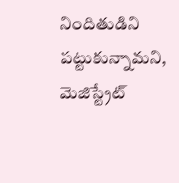నిందితుడిని ప‌ట్టుకున్నామ‌ని, మెజిస్ట్రేట్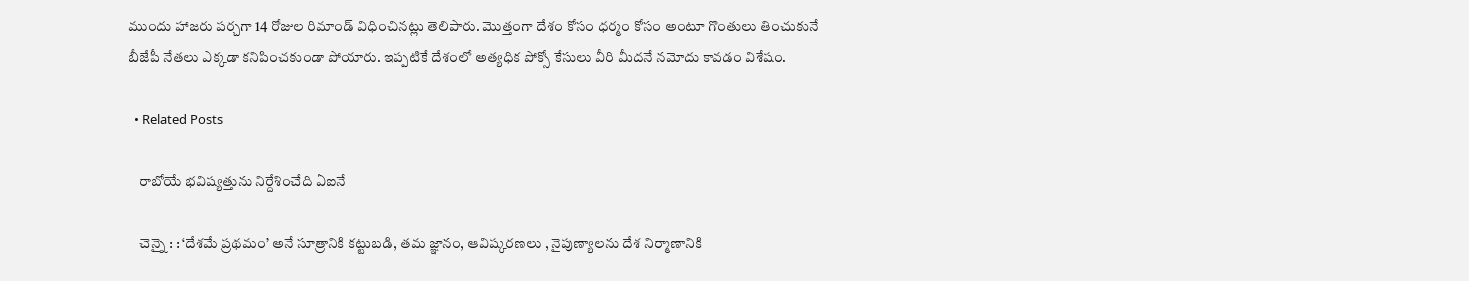ముందు హాజ‌రు ప‌ర్చ‌గా 14 రోజుల రిమాండ్ విధించిన‌ట్లు తెలిపారు. మొత్తంగా దేశం కోసం ధ‌ర్మం కోసం అంటూ గొంతులు తించుకునే బీజేపీ నేత‌లు ఎక్క‌డా క‌నిపించ‌కుండా పోయారు. ఇప్ప‌టికే దేశంలో అత్య‌ధిక పోక్సో కేసులు వీరి మీద‌నే న‌మోదు కావ‌డం విశేషం.

  • Related Posts

    రాబోయే భ‌విష్య‌త్తును నిర్దేశించేది ఏఐనే

    చెన్నై : : ‘దేశమే ప్రథమం’ అనే సూత్రానికి కట్టుబడి, తమ జ్ఞానం, ఆవిష్కరణలు , నైపుణ్యాలను దేశ నిర్మాణానికి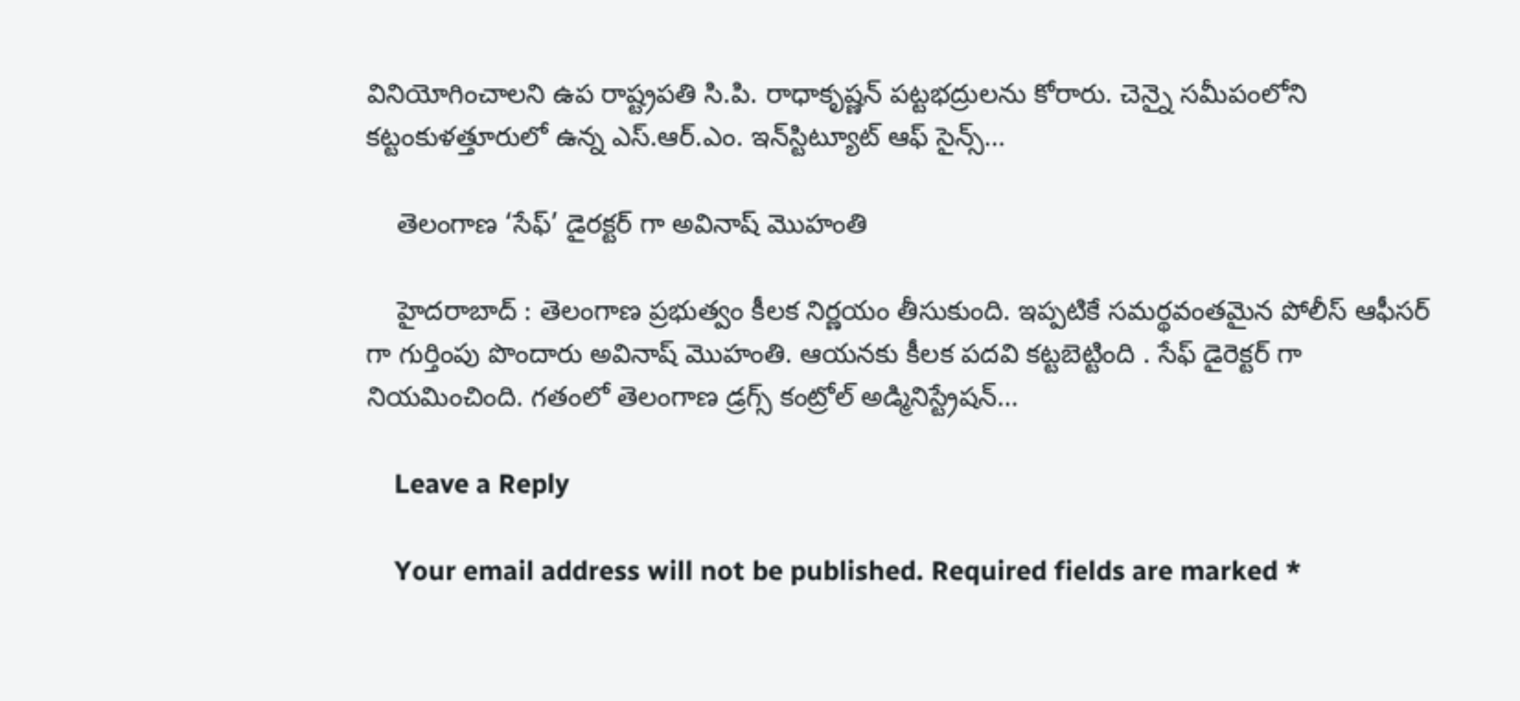వినియోగించాలని ఉప రాష్ట్రపతి సి.పి. రాధాకృష్ణన్ పట్టభద్రులను కోరారు. చెన్నై సమీపంలోని కట్టంకుళత్తూరులో ఉన్న ఎస్.ఆర్.ఎం. ఇన్‌స్టిట్యూట్ ఆఫ్ సైన్స్…

    తెలంగాణ ‘సేఫ్’ డైర‌క్ట‌ర్ గా అవినాష్ మొహంతి

    హైద‌రాబాద్ : తెలంగాణ ప్ర‌భుత్వం కీల‌క నిర్ణ‌యం తీసుకుంది. ఇప్ప‌టికే స‌మ‌ర్థ‌వంత‌మైన పోలీస్ ఆఫీస‌ర్ గా గుర్తింపు పొందారు అవినాష్ మొహంతి. ఆయ‌న‌కు కీల‌క ప‌ద‌వి క‌ట్ట‌బెట్టింది . సేఫ్ డైరెక్ట‌ర్ గా నియ‌మించింది. గతంలో తెలంగాణ డ్రగ్స్ కంట్రోల్ అడ్మినిస్ట్రేషన్…

    Leave a Reply

    Your email address will not be published. Required fields are marked *